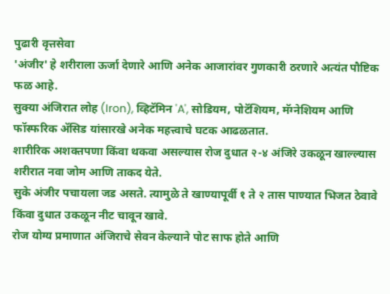पुढारी वृत्तसेवा
'अंजीर' हे शरीराला ऊर्जा देणारे आणि अनेक आजारांवर गुणकारी ठरणारे अत्यंत पौष्टिक फळ आहे.
सुक्या अंजिरात लोह (Iron), व्हिटॅमिन 'A', सोडियम, पोटॅशियम, मॅग्नेशियम आणि फॉस्फरिक ॲसिड यांसारखे अनेक महत्त्वाचे घटक आढळतात.
शारीरिक अशक्तपणा किंवा थकवा असल्यास रोज दुधात २-४ अंजिरे उकळून खाल्ल्यास शरीरात नवा जोम आणि ताकद येते.
सुके अंजीर पचायला जड असते. त्यामुळे ते खाण्यापूर्वी १ ते २ तास पाण्यात भिजत ठेवावे किंवा दुधात उकळून नीट चावून खावे.
रोज योग्य प्रमाणात अंजिराचे सेवन केल्याने पोट साफ होते आणि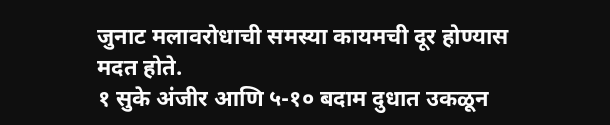जुनाट मलावरोधाची समस्या कायमची दूर होण्यास मदत होते.
१ सुके अंजीर आणि ५-१० बदाम दुधात उकळून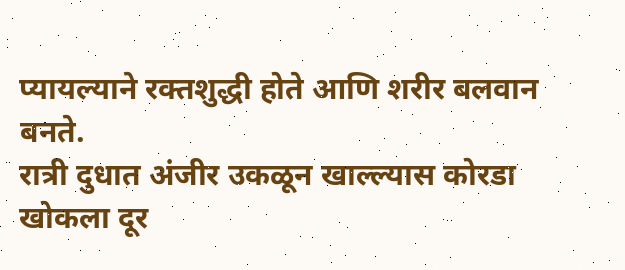प्यायल्याने रक्तशुद्धी होते आणि शरीर बलवान बनते.
रात्री दुधात अंजीर उकळून खाल्ल्यास कोरडा खोकला दूर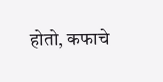होतो, कफाचे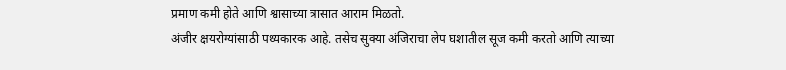प्रमाण कमी होते आणि श्वासाच्या त्रासात आराम मिळतो.
अंजीर क्षयरोग्यांसाठी पथ्यकारक आहे. तसेच सुक्या अंजिराचा लेप घशातील सूज कमी करतो आणि त्याच्या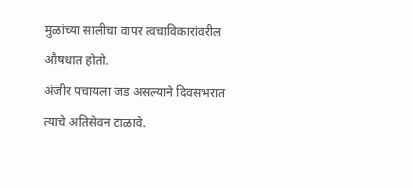मुळांच्या सालीचा वापर त्वचाविकारांवरील औषधात होतो.
अंजीर पचायला जड असल्याने दिवसभरात त्याचे अतिसेवन टाळावे.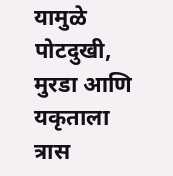यामुळे पोटदुखी, मुरडा आणि यकृताला त्रास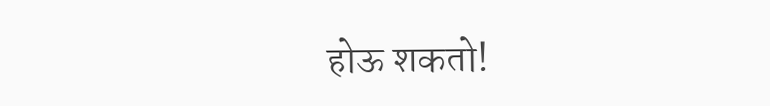होऊ शकतो!